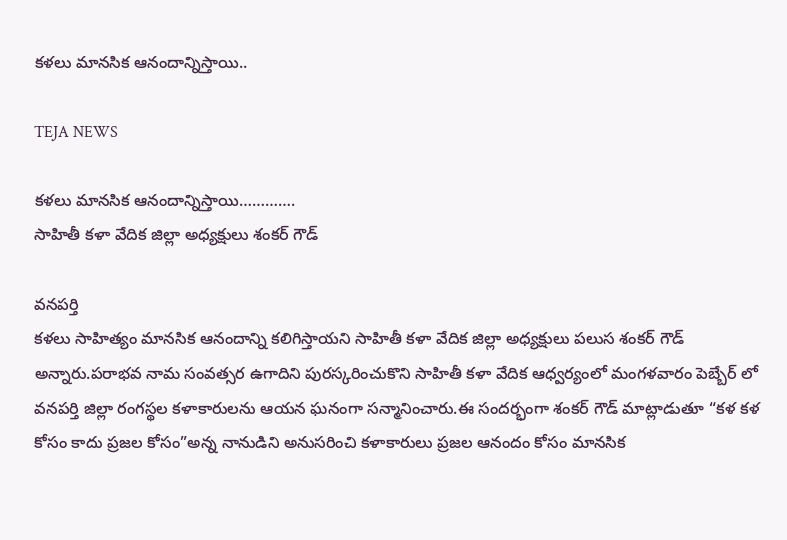కళలు మానసిక ఆనందాన్నిస్తాయి..

TEJA NEWS

కళలు మానసిక ఆనందాన్నిస్తాయి………….
సాహితీ కళా వేదిక జిల్లా అధ్యక్షులు శంకర్ గౌడ్

వనపర్తి
కళలు సాహిత్యం మానసిక ఆనందాన్ని కలిగిస్తాయని సాహితీ కళా వేదిక జిల్లా అధ్యక్షులు పలుస శంకర్ గౌడ్ అన్నారు.పరాభవ నామ సంవత్సర ఉగాదిని పురస్కరించుకొని సాహితీ కళా వేదిక ఆధ్వర్యంలో మంగళవారం పెబ్బేర్ లో వనపర్తి జిల్లా రంగస్థల కళాకారులను ఆయన ఘనంగా సన్మానించారు.ఈ సందర్భంగా శంకర్ గౌడ్ మాట్లాడుతూ “కళ కళ కోసం కాదు ప్రజల కోసం”అన్న నానుడిని అనుసరించి కళాకారులు ప్రజల ఆనందం కోసం మానసిక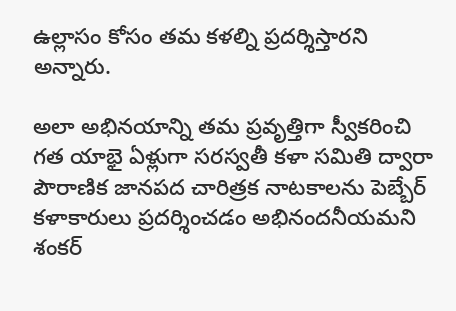ఉల్లాసం కోసం తమ కళల్ని ప్రదర్శిస్తారని అన్నారు.

అలా అభినయాన్ని తమ ప్రవృత్తిగా స్వీకరించి గత యాభై ఏళ్లుగా సరస్వతీ కళా సమితి ద్వారా పౌరాణిక జానపద చారిత్రక నాటకాలను పెబ్బేర్ కళాకారులు ప్రదర్శించడం అభినందనీయమని శంకర్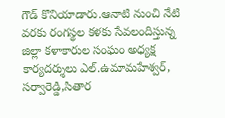గౌడ్ కొనియాడారు.ఆనాటి నుంచి నేటి వరకు రంగస్థల కళకు సేవలందిస్తున్న జిల్లా కళాకారుల సంఘం అధ్యక్ష కార్యదర్శులు ఎల్.ఉమామహేశ్వర్, సర్వారెడ్డి,సితార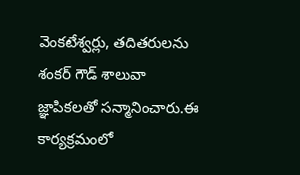వెంకటేశ్వర్లు, తదితరులను శంకర్ గౌడ్ శాలువా జ్ఞాపికలతో సన్మానించారు.ఈ కార్యక్రమంలో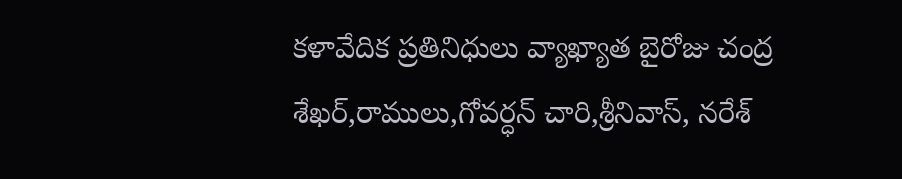కళావేదిక ప్రతినిధులు వ్యాఖ్యాత బైరోజు చంద్ర శేఖర్,రాములు,గోవర్ధన్ చారి,శ్రీనివాస్, నరేశ్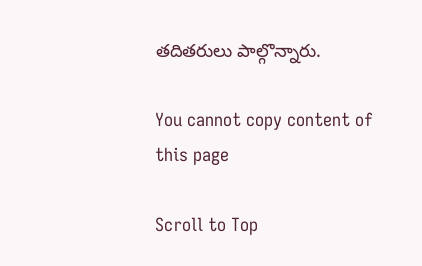తదితరులు పాల్గొన్నారు.

You cannot copy content of this page

Scroll to Top